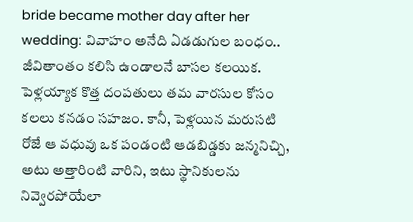bride became mother day after her wedding: వివాహం అనేది ఏడడుగుల బంధం.. జీవితాంతం కలిసి ఉండాలనే బాసల కలయిక. పెళ్లయ్యాక కొత్త దంపతులు తమ వారసుల కోసం కలలు కనడం సహజం. కానీ, పెళ్లయిన మరుసటి రోజే ఆ వధువు ఒక పండంటి ఆడబిడ్డకు జన్మనిచ్చి, అటు అత్తారింటి వారిని, ఇటు స్థానికులను నివ్వెరపోయేలా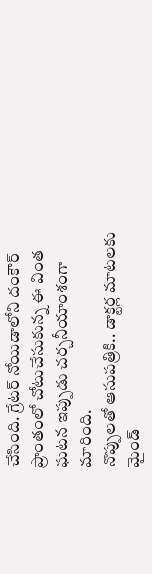చేసింది. గ్రేటర్ నోయిడాలోని దంకౌర్ ప్రాంతంలో చోటుచేసుకున్న ఈ వింత ఘటన ఇప్పుడు చర్చనీయాంశంగా మారింది.
నొప్పులతో ఆసుపత్రికి.. డాక్టర్ల మాటలకు మైండ్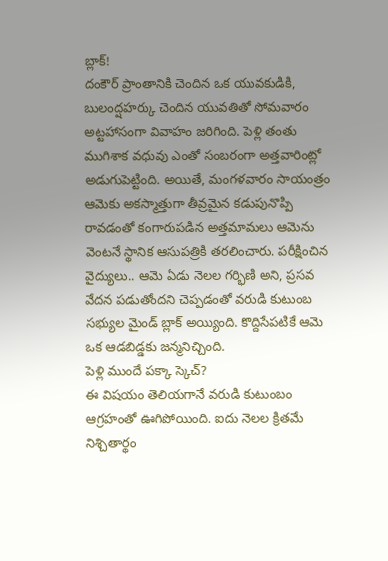బ్లాక్!
దంకౌర్ ప్రాంతానికి చెందిన ఒక యువకుడికి, బులంద్షహర్కు చెందిన యువతితో సోమవారం అట్టహాసంగా వివాహం జరిగింది. పెళ్లి తంతు ముగిశాక వధువు ఎంతో సంబరంగా అత్తవారింట్లో అడుగుపెట్టింది. అయితే, మంగళవారం సాయంత్రం ఆమెకు అకస్మాత్తుగా తీవ్రమైన కడుపునొప్పి రావడంతో కంగారుపడిన అత్తమామలు ఆమెను వెంటనే స్థానిక ఆసుపత్రికి తరలించారు. పరీక్షించిన వైద్యులు.. ఆమె ఏడు నెలల గర్భిణి అని, ప్రసవ వేదన పడుతోందని చెప్పడంతో వరుడి కుటుంబ సభ్యుల మైండ్ బ్లాక్ అయ్యింది. కొద్దిసేపటికే ఆమె ఒక ఆడబిడ్డకు జన్మనిచ్చింది.
పెళ్లి ముందే పక్కా స్కెచ్?
ఈ విషయం తెలియగానే వరుడి కుటుంబం ఆగ్రహంతో ఊగిపోయింది. ఐదు నెలల క్రితమే నిశ్చితార్థం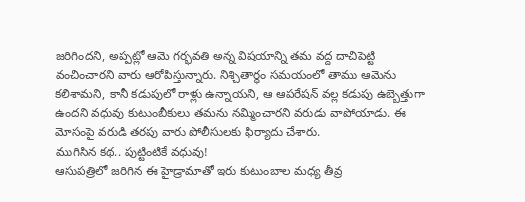జరిగిందని, అప్పట్లో ఆమె గర్భవతి అన్న విషయాన్ని తమ వద్ద దాచిపెట్టి వంచించారని వారు ఆరోపిస్తున్నారు. నిశ్చితార్థం సమయంలో తాము ఆమెను కలిశామని, కానీ కడుపులో రాళ్లు ఉన్నాయని, ఆ ఆపరేషన్ వల్ల కడుపు ఉబ్బెత్తుగా ఉందని వధువు కుటుంబీకులు తమను నమ్మించారని వరుడు వాపోయాడు. ఈ మోసంపై వరుడి తరపు వారు పోలీసులకు ఫిర్యాదు చేశారు.
ముగిసిన కథ.. పుట్టింటికే వధువు!
ఆసుపత్రిలో జరిగిన ఈ హైడ్రామాతో ఇరు కుటుంబాల మధ్య తీవ్ర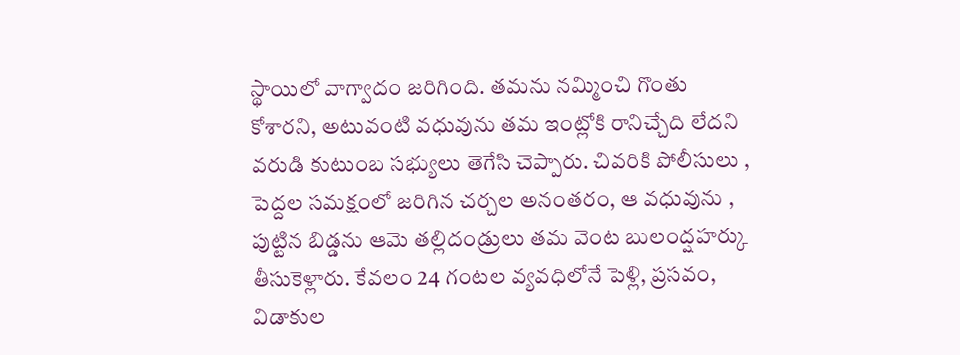స్థాయిలో వాగ్వాదం జరిగింది. తమను నమ్మించి గొంతు కోశారని, అటువంటి వధువును తమ ఇంట్లోకి రానిచ్చేది లేదని వరుడి కుటుంబ సభ్యులు తెగేసి చెప్పారు. చివరికి పోలీసులు , పెద్దల సమక్షంలో జరిగిన చర్చల అనంతరం, ఆ వధువును , పుట్టిన బిడ్డను ఆమె తల్లిదండ్రులు తమ వెంట బులంద్షహర్కు తీసుకెళ్లారు. కేవలం 24 గంటల వ్యవధిలోనే పెళ్లి, ప్రసవం, విడాకుల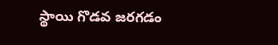స్థాయి గొడవ జరగడం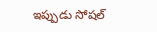ఇప్పుడు సోషల్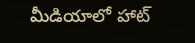మీడియాలో హాట్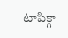టాపిక్గా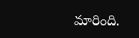మారింది.